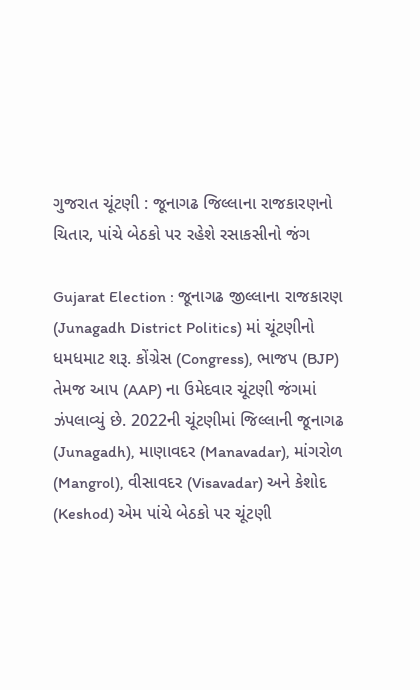ગુજરાત ચૂંટણી : જૂનાગઢ જિલ્લાના રાજકારણનો ચિતાર, પાંચે બેઠકો પર રહેશે રસાકસીનો જંગ

Gujarat Election : જૂનાગઢ જીલ્લાના રાજકારણ (Junagadh District Politics) માં ચૂંટણીનો ધમધમાટ શરૂ. કોંગ્રેસ (Congress), ભાજપ (BJP) તેમજ આપ (AAP) ના ઉમેદવાર ચૂંટણી જંગમાં ઝંપલાવ્યું છે. 2022ની ચૂંટણીમાં જિલ્લાની જૂનાગઢ (Junagadh), માણાવદર (Manavadar), માંગરોળ (Mangrol), વીસાવદર (Visavadar) અને કેશોદ (Keshod) એમ પાંચે બેઠકો પર ચૂંટણી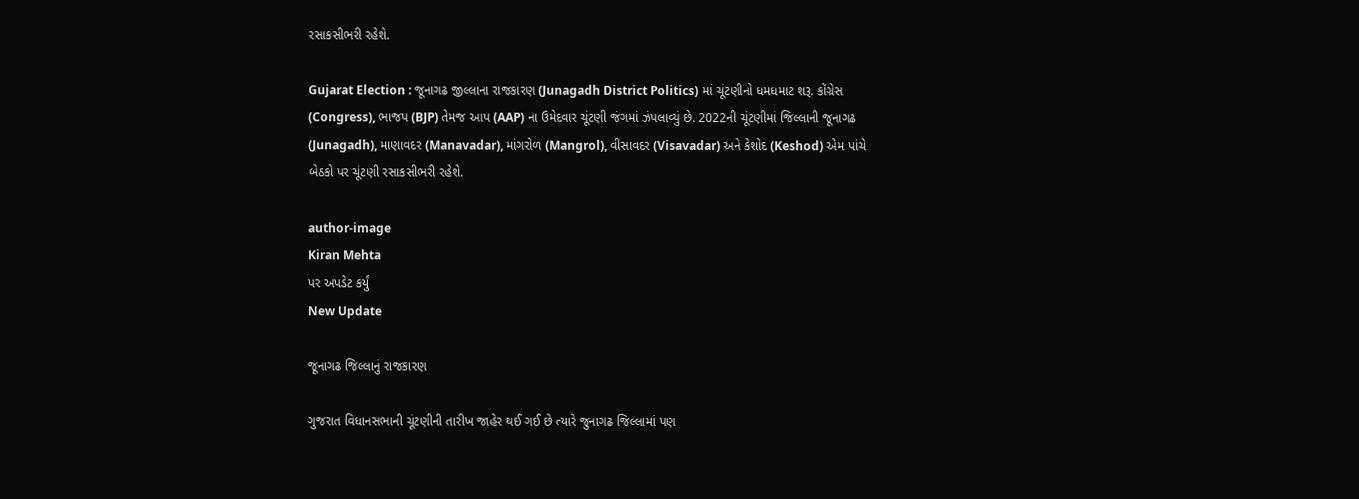રસાકસીભરી રહેશે.

Gujarat Election : જૂનાગઢ જીલ્લાના રાજકારણ (Junagadh District Politics) માં ચૂંટણીનો ધમધમાટ શરૂ. કોંગ્રેસ (Congress), ભાજપ (BJP) તેમજ આપ (AAP) ના ઉમેદવાર ચૂંટણી જંગમાં ઝંપલાવ્યું છે. 2022ની ચૂંટણીમાં જિલ્લાની જૂનાગઢ (Junagadh), માણાવદર (Manavadar), માંગરોળ (Mangrol), વીસાવદર (Visavadar) અને કેશોદ (Keshod) એમ પાંચે બેઠકો પર ચૂંટણી રસાકસીભરી રહેશે.

author-image
Kiran Mehta
પર અપડેટ કર્યું
New Update

જૂનાગઢ જિલ્લાનું રાજકારણ

ગુજરાત વિધાનસભાની ચૂંટણીની તારીખ જાહેર થઈ ગઈ છે ત્યારે જુનાગઢ જિલ્લામાં પણ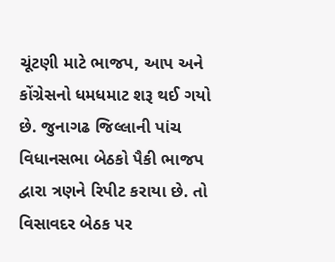ચૂંટણી માટે ભાજપ, આપ અને કોંગ્રેસનો ધમધમાટ શરૂ થઈ ગયો છે. જુનાગઢ જિલ્લાની પાંચ વિધાનસભા બેઠકો પૈકી ભાજપ દ્વારા ત્રણને રિપીટ કરાયા છે. તો વિસાવદર બેઠક પર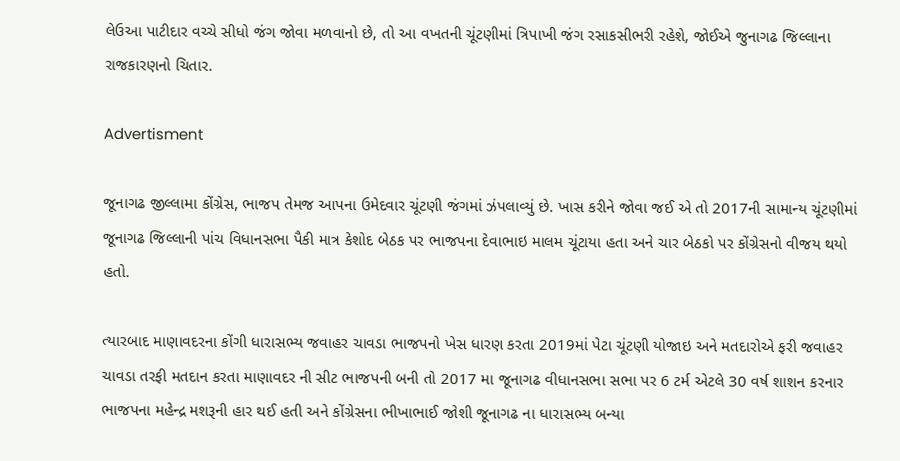લેઉઆ પાટીદાર વચ્ચે સીધો જંગ જોવા મળવાનો છે, તો આ વખતની ચૂંટણીમાં ત્રિપાખી જંગ રસાકસીભરી રહેશે, જોઈએ જુનાગઢ જિલ્લાના રાજકારણનો ચિતાર.

Advertisment

જૂનાગઢ જીલ્લામા કોંગ્રેસ, ભાજપ તેમજ આપના ઉમેદવાર ચૂંટણી જંગમાં ઝંપલાવ્યું છે. ખાસ કરીને જોવા જઈ એ તો 2017ની સામાન્ય ચૂંટણીમાં જૂનાગઢ જિલ્લાની પાંચ વિધાનસભા પૈકી માત્ર કેશોદ બેઠક પર ભાજપના દેવાભાઇ માલમ ચૂંટાયા હતા અને ચાર બેઠકો પર કોંગ્રેસનો વીજય થયો હતો.

ત્યારબાદ માણાવદરના કોંગી ધારાસભ્ય જવાહર ચાવડા ભાજપનો ખેસ ધારણ કરતા 2019માં પેટા ચૂંટણી યોજાઇ અને મતદારોએ ફરી જવાહર ચાવડા તરફી મતદાન કરતા માણાવદર ની સીટ ભાજપની બની તો 2017 મા જૂનાગઢ વીધાનસભા સભા પર 6 ટર્મ એટલે 30 વર્ષ શાશન કરનાર ભાજપના મહેન્દ્ર મશરૂની હાર થઈ હતી અને કોંગ્રેસના ભીખાભાઈ જોશી જૂનાગઢ ના ધારાસભ્ય બન્યા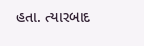હતા. ત્યારબાદ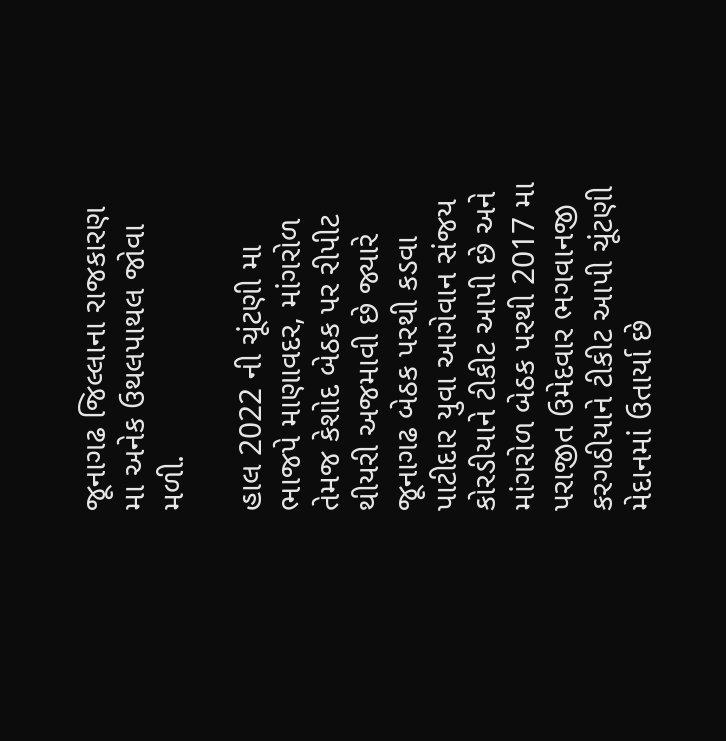જૂનાગઢ જિલ્લાના રાજકારણ મા અનેક ઉથલપાથલ જોવા મળી.

હાલ 2022 ની ચૂંટણી મા ભાજપે માણાવદર, માંગરોળ તેમજ કેશોદ બેઠક પર રીપીટ થીયરી અજમાવી છે જ્યારે જૂનાગઢ બેઠક પરથી કડવા પાટીદાર યુવા આગેવાન સંજય કોરડીયાને ટીકીટ આપી છે અને માંગરોળ બેઠક પરથી 2017 મા પરાજીત ઉમેદવાર ભગવાનજી કરગઠીયાને ટીકીટ આપી ચૂંટણી મેદાનમાં ઉતાર્યા છે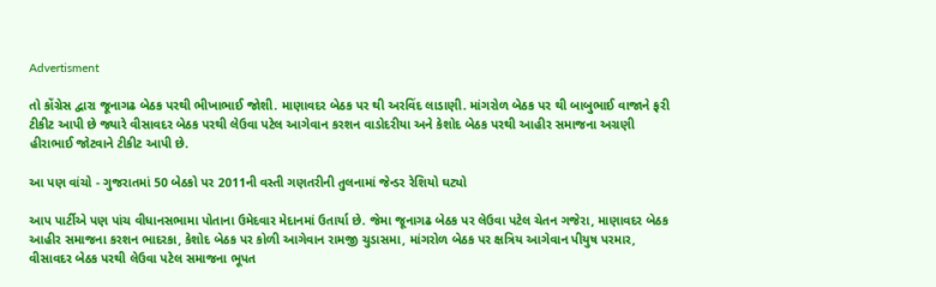Advertisment

તો કોંગ્રેસ દ્વારા જૂનાગઢ બેઠક પરથી ભીખાભાઈ જોશી. માણાવદર બેઠક પર થી અરવિંદ લાડાણી. માંગરોળ બેઠક પર થી બાબુભાઈ વાજાને ફરી ટીકીટ આપી છે જ્યારે વીસાવદર બેઠક પરથી લેઉવા પટેલ આગેવાન કરશન વાડોદરીયા અને કેશોદ બેઠક પરથી આહીર સમાજના અગ્રણી હીરાભાઈ જોટવાને ટીકીટ આપી છે.

આ પણ વાંચો - ગુજરાતમાં 50 બેઠકો પર 2011ની વસ્તી ગણતરીની તુલનામાં જેન્ડર રેશિયો ઘટ્યો

આપ પાર્ટીએ પણ પાંચ વીધાનસભામા પોતાના ઉમેદવાર મેદાનમાં ઉતાર્યા છે. જેમા જૂનાગઢ બેઠક પર લેઉવા પટેલ ચેતન ગજેરા, માણાવદર બેઠક આહીર સમાજના કરશન ભાદરકા, કેશોદ બેઠક પર કોળી આગેવાન રામજી ચુડાસમા, માંગરોળ બેઠક પર ક્ષત્રિય આગેવાન પીયુષ પરમાર, વીસાવદર બેઠક પરથી લેઉવા પટેલ સમાજના ભૂપત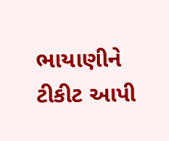ભાયાણીને ટીકીટ આપી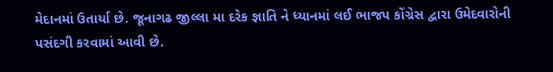મેદાનમાં ઉતાર્યા છે. જૂનાગઢ જીલ્લા મા દરેક જ્ઞાતિ ને ધ્યાનમાં લઈ ભાજપ કોંગ્રેસ દ્વારા ઉમેદવારોની પસંદગી કરવામાં આવી છે.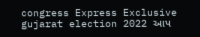congress Express Exclusive gujarat election 2022 આપ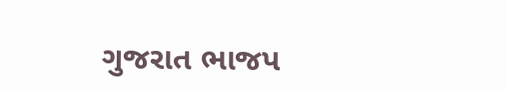ગુજરાત ભાજપ